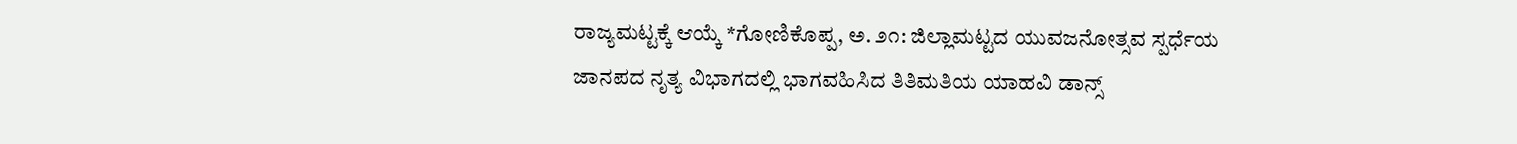ರಾಜ್ಯಮಟ್ಟಕ್ಕೆ ಆಯ್ಕೆ *ಗೋಣಿಕೊಪ್ಪ, ಅ. ೨೧: ಜಿಲ್ಲಾಮಟ್ಟದ ಯುವಜನೋತ್ಸವ ಸ್ಪರ್ಧೆಯ ಜಾನಪದ ನೃತ್ಯ ವಿಭಾಗದಲ್ಲಿ ಭಾಗವಹಿಸಿದ ತಿತಿಮತಿಯ ಯಾಹವಿ ಡಾನ್ಸ್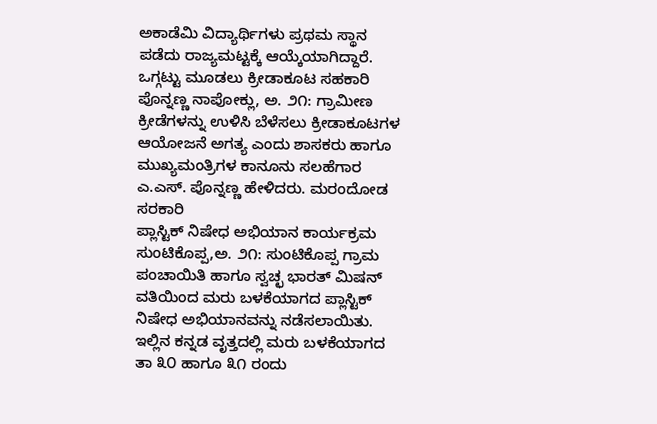ಅಕಾಡೆಮಿ ವಿದ್ಯಾರ್ಥಿಗಳು ಪ್ರಥಮ ಸ್ಥಾನ ಪಡೆದು ರಾಜ್ಯಮಟ್ಟಕ್ಕೆ ಆಯ್ಕೆಯಾಗಿದ್ದಾರೆ.
ಒಗ್ಗಟ್ಟು ಮೂಡಲು ಕ್ರೀಡಾಕೂಟ ಸಹಕಾರಿ ಪೊನ್ನಣ್ಣ ನಾಪೋಕ್ಲು, ಅ. ೨೧: ಗ್ರಾಮೀಣ ಕ್ರೀಡೆಗಳನ್ನು ಉಳಿಸಿ ಬೆಳೆಸಲು ಕ್ರೀಡಾಕೂಟಗಳ ಆಯೋಜನೆ ಅಗತ್ಯ ಎಂದು ಶಾಸಕರು ಹಾಗೂ ಮುಖ್ಯಮಂತ್ರಿಗಳ ಕಾನೂನು ಸಲಹೆಗಾರ ಎ.ಎಸ್. ಪೊನ್ನಣ್ಣ ಹೇಳಿದರು. ಮರಂದೋಡ ಸರಕಾರಿ
ಪ್ಲಾಸ್ಟಿಕ್ ನಿಷೇಧ ಅಭಿಯಾನ ಕಾರ್ಯಕ್ರಮ ಸುಂಟಿಕೊಪ್ಪ,ಅ. ೨೧: ಸುಂಟಿಕೊಪ್ಪ ಗ್ರಾಮ ಪಂಚಾಯಿತಿ ಹಾಗೂ ಸ್ವಚ್ಛ ಭಾರತ್ ಮಿಷನ್ ವತಿಯಿಂದ ಮರು ಬಳಕೆಯಾಗದ ಪ್ಲಾಸ್ಟಿಕ್ ನಿಷೇಧ ಅಭಿಯಾನವನ್ನು ನಡೆಸಲಾಯಿತು. ಇಲ್ಲಿನ ಕನ್ನಡ ವೃತ್ತದಲ್ಲಿ ಮರು ಬಳಕೆಯಾಗದ
ತಾ ೩೦ ಹಾಗೂ ೩೧ ರಂದು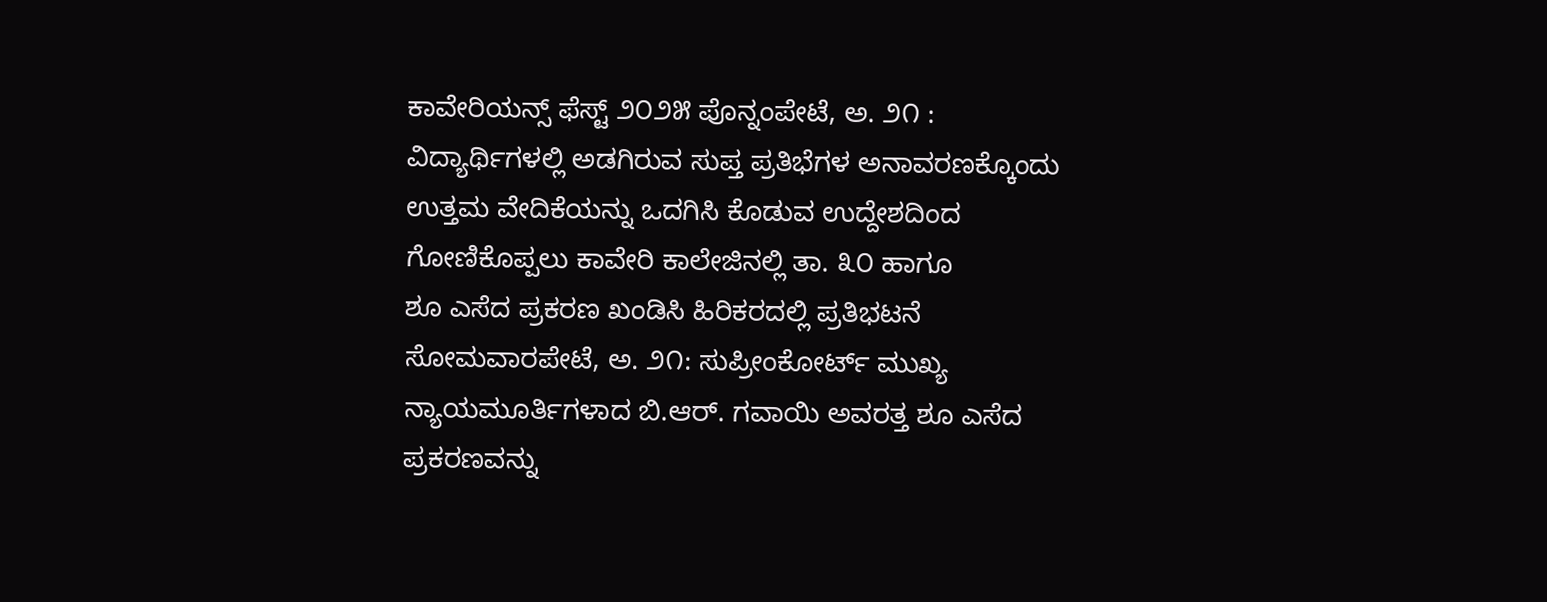ಕಾವೇರಿಯನ್ಸ್ ಫೆಸ್ಟ್ ೨೦೨೫ ಪೊನ್ನಂಪೇಟೆ, ಅ. ೨೧ : ವಿದ್ಯಾರ್ಥಿಗಳಲ್ಲಿ ಅಡಗಿರುವ ಸುಪ್ತ ಪ್ರತಿಭೆಗಳ ಅನಾವರಣಕ್ಕೊಂದು ಉತ್ತಮ ವೇದಿಕೆಯನ್ನು ಒದಗಿಸಿ ಕೊಡುವ ಉದ್ದೇಶದಿಂದ ಗೋಣಿಕೊಪ್ಪಲು ಕಾವೇರಿ ಕಾಲೇಜಿನಲ್ಲಿ ತಾ. ೩೦ ಹಾಗೂ
ಶೂ ಎಸೆದ ಪ್ರಕರಣ ಖಂಡಿಸಿ ಹಿರಿಕರದಲ್ಲಿ ಪ್ರತಿಭಟನೆ ಸೋಮವಾರಪೇಟೆ, ಅ. ೨೧: ಸುಪ್ರೀಂಕೋರ್ಟ್ ಮುಖ್ಯ ನ್ಯಾಯಮೂರ್ತಿಗಳಾದ ಬಿ.ಆರ್. ಗವಾಯಿ ಅವರತ್ತ ಶೂ ಎಸೆದ ಪ್ರಕರಣವನ್ನು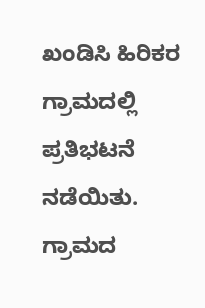ಖಂಡಿಸಿ ಹಿರಿಕರ ಗ್ರಾಮದಲ್ಲಿ ಪ್ರತಿಭಟನೆ ನಡೆಯಿತು. ಗ್ರಾಮದ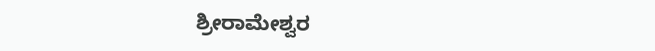ಶ್ರೀರಾಮೇಶ್ವರ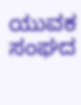ಯುವಕ ಸಂಘದ